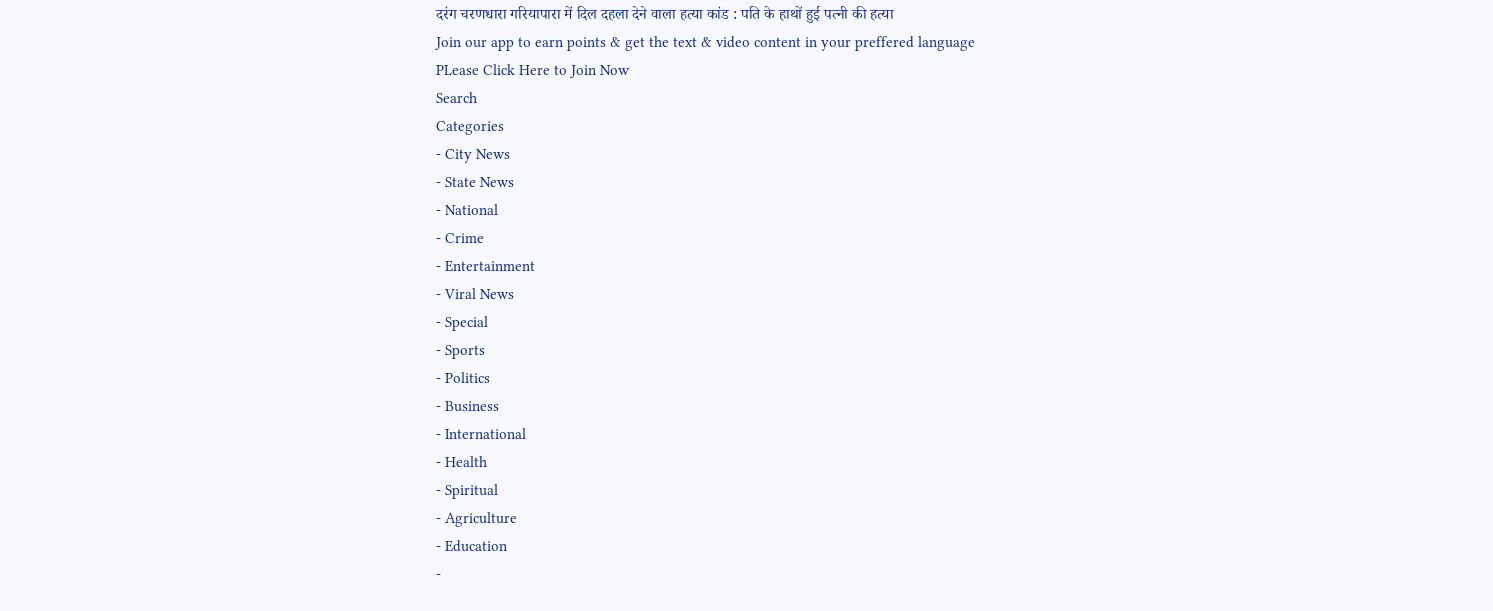दरंग चरणधारा गरियापारा में दिल दहला देने वाला हत्या कांड : पति के हाथों हुई पत्नी की हत्या
Join our app to earn points & get the text & video content in your preffered language
PLease Click Here to Join Now
Search
Categories
- City News
- State News
- National
- Crime
- Entertainment
- Viral News
- Special
- Sports
- Politics
- Business
- International
- Health
- Spiritual
- Agriculture
- Education
-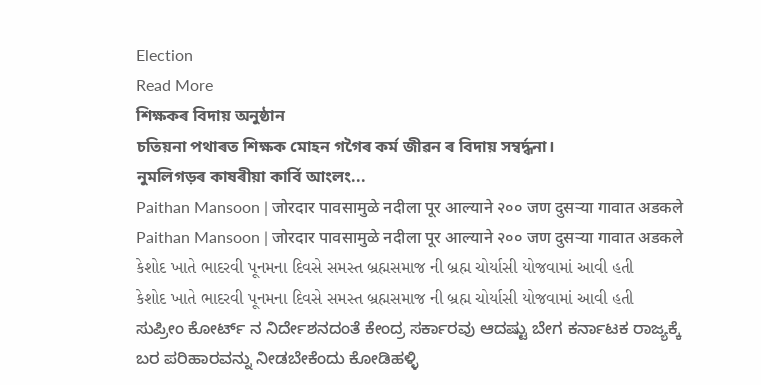Election
Read More
শিক্ষকৰ বিদায় অনুষ্ঠান
চতিয়না পথাৰত শিক্ষক মোহন গগৈৰ কৰ্ম জীৱন ৰ বিদায় সম্বৰ্দ্ধনা।
নুমলিগড়ৰ কাষৰীয়া কাৰ্বি আংলং...
Paithan Mansoon | जोरदार पावसामुळे नदीला पूर आल्याने २०० जण दुसऱ्या गावात अडकले
Paithan Mansoon | जोरदार पावसामुळे नदीला पूर आल्याने २०० जण दुसऱ्या गावात अडकले
કેશોદ ખાતે ભાદરવી પૂનમના દિવસે સમસ્ત બ્રહ્મસમાજ ની બ્રહ્મ ચોર્યાસી યોજવામાં આવી હતી
કેશોદ ખાતે ભાદરવી પૂનમના દિવસે સમસ્ત બ્રહ્મસમાજ ની બ્રહ્મ ચોર્યાસી યોજવામાં આવી હતી
ಸುಪ್ರೀಂ ಕೋರ್ಟ್ ನ ನಿರ್ದೇಶನದಂತೆ ಕೇಂದ್ರ ಸರ್ಕಾರವು ಆದಷ್ಟು ಬೇಗ ಕರ್ನಾಟಕ ರಾಜ್ಯಕ್ಕೆ ಬರ ಪರಿಹಾರವನ್ನು ನೀಡಬೇಕೆಂದು ಕೋಡಿಹಳ್ಳಿ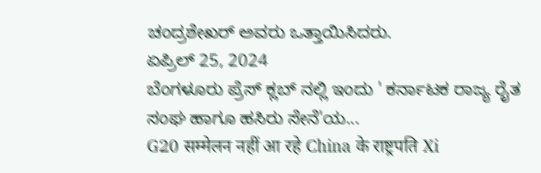ಚಂದ್ರಶೇಖರ್ ಅವರು ಒತ್ತಾಯಿಸಿದರು.
ಏಪ್ರಿಲ್ 25, 2024
ಬೆಂಗಳೂರು ಪ್ರೆಸ್ ಕ್ಲಬ್ ನಲ್ಲಿ ಇಂದು ' ಕರ್ನಾಟಕ ರಾಜ್ಯ ರೈತ ಸಂಘ ಹಾಗೂ ಹಸಿರು ಸೇನೆ'ಯ...
G20 सम्मेलन नहीं आ रहे China के राष्ट्रपति Xi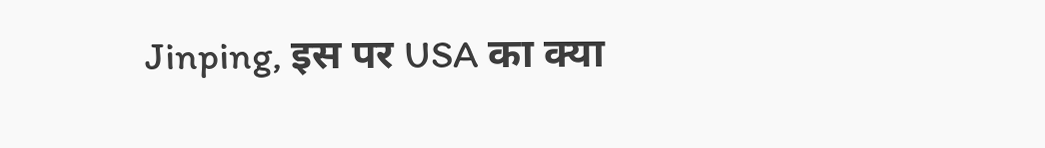Jinping, इस पर USA का क्या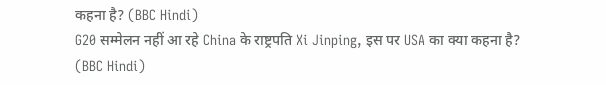कहना है? (BBC Hindi)
G20 सम्मेलन नहीं आ रहे China के राष्ट्रपति Xi Jinping, इस पर USA का क्या कहना है? (BBC Hindi)